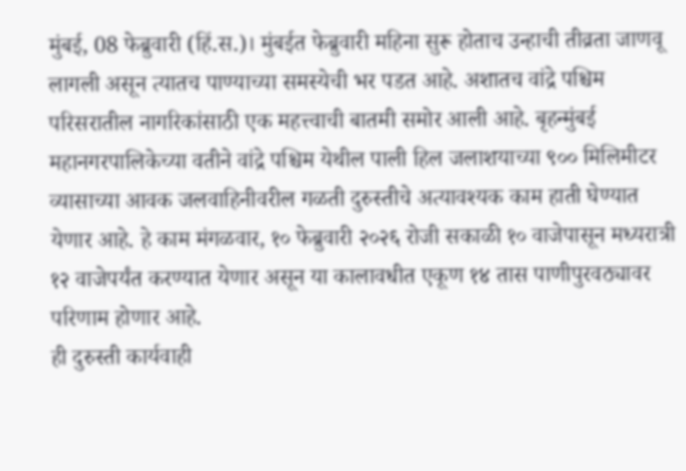मुंबई, 08 फेब्रुवारी (हिं.स.)। मुंबईत फेब्रुवारी महिना सुरू होताच उन्हाची तीव्रता जाणवू लागली असून त्यातच पाण्याच्या समस्येची भर पडत आहे. अशातच वांद्रे पश्चिम परिसरातील नागरिकांसाठी एक महत्त्वाची बातमी समोर आली आहे. बृहन्मुंबई महानगरपालिकेच्या वतीने वांद्रे पश्चिम येथील पाली हिल जलाशयाच्या ९०० मिलिमीटर व्यासाच्या आवक जलवाहिनीवरील गळती दुरुस्तीचे अत्यावश्यक काम हाती घेण्यात येणार आहे. हे काम मंगळवार, १० फेब्रुवारी २०२६ रोजी सकाळी १० वाजेपासून मध्यरात्री १२ वाजेपर्यंत करण्यात येणार असून या कालावधीत एकूण १४ तास पाणीपुरवठ्यावर परिणाम होणार आहे.
ही दुरुस्ती कार्यवाही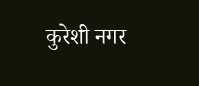कुरेशी नगर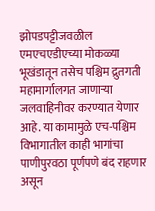झोपडपट्टीजवळील एमएचएडीएच्या मोकळ्या भूखंडातून तसेच पश्चिम द्रुतगती महामार्गालगत जाणाऱ्या जलवाहिनीवर करण्यात येणार आहे. या कामामुळे एच-पश्चिम विभागातील काही भागांचा पाणीपुरवठा पूर्णपणे बंद राहणार असून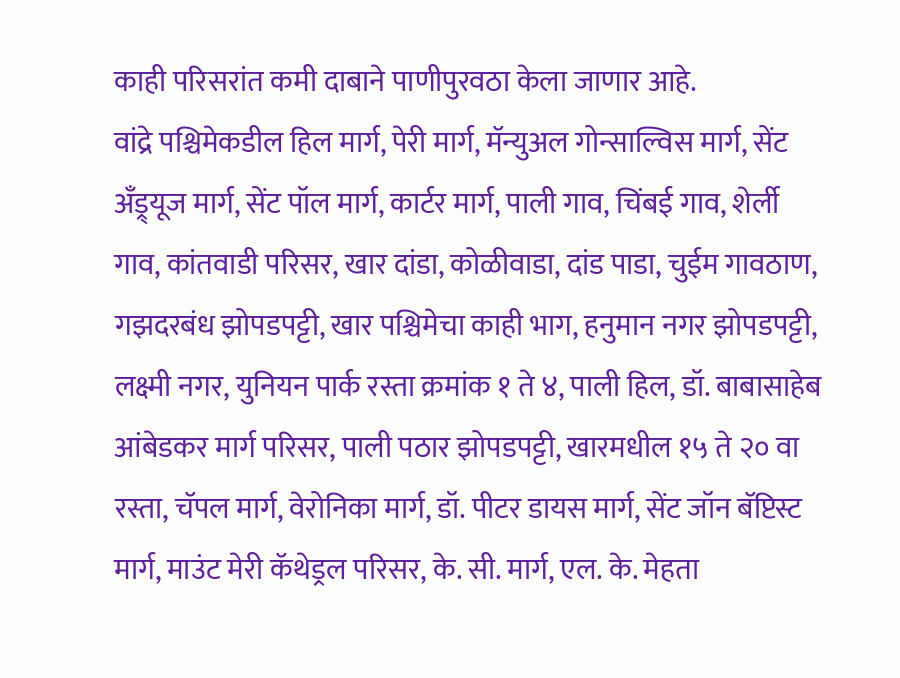काही परिसरांत कमी दाबाने पाणीपुरवठा केला जाणार आहे.
वांद्रे पश्चिमेकडील हिल मार्ग, पेरी मार्ग, मॅन्युअल गोन्साल्विस मार्ग, सेंट अँड्र्यूज मार्ग, सेंट पॉल मार्ग, कार्टर मार्ग, पाली गाव, चिंबई गाव, शेर्ली गाव, कांतवाडी परिसर, खार दांडा, कोळीवाडा, दांड पाडा, चुईम गावठाण, गझदरबंध झोपडपट्टी, खार पश्चिमेचा काही भाग, हनुमान नगर झोपडपट्टी, लक्ष्मी नगर, युनियन पार्क रस्ता क्रमांक १ ते ४, पाली हिल, डॉ. बाबासाहेब आंबेडकर मार्ग परिसर, पाली पठार झोपडपट्टी, खारमधील १५ ते २० वा रस्ता, चॅपल मार्ग, वेरोनिका मार्ग, डॉ. पीटर डायस मार्ग, सेंट जॉन बॅप्टिस्ट मार्ग, माउंट मेरी कॅथेड्रल परिसर, के. सी. मार्ग, एल. के. मेहता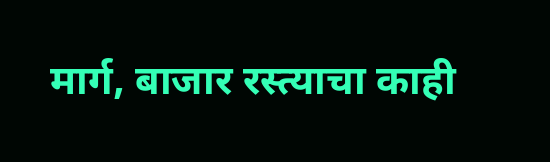मार्ग, बाजार रस्त्याचा काही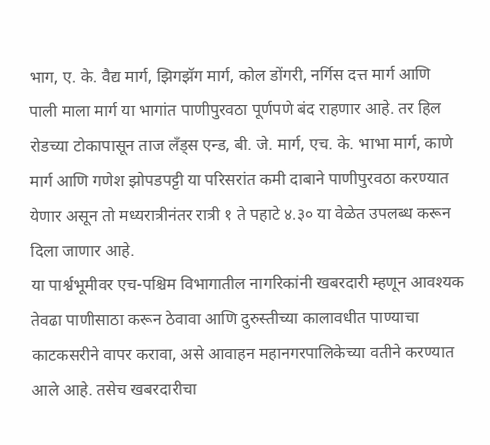भाग, ए. के. वैद्य मार्ग, झिगझॅग मार्ग, कोल डोंगरी, नर्गिस दत्त मार्ग आणि पाली माला मार्ग या भागांत पाणीपुरवठा पूर्णपणे बंद राहणार आहे. तर हिल रोडच्या टोकापासून ताज लँड्स एन्ड, बी. जे. मार्ग, एच. के. भाभा मार्ग, काणे मार्ग आणि गणेश झोपडपट्टी या परिसरांत कमी दाबाने पाणीपुरवठा करण्यात येणार असून तो मध्यरात्रीनंतर रात्री १ ते पहाटे ४.३० या वेळेत उपलब्ध करून दिला जाणार आहे.
या पार्श्वभूमीवर एच-पश्चिम विभागातील नागरिकांनी खबरदारी म्हणून आवश्यक तेवढा पाणीसाठा करून ठेवावा आणि दुरुस्तीच्या कालावधीत पाण्याचा काटकसरीने वापर करावा, असे आवाहन महानगरपालिकेच्या वतीने करण्यात आले आहे. तसेच खबरदारीचा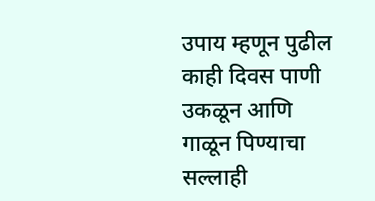उपाय म्हणून पुढील काही दिवस पाणी उकळून आणि गाळून पिण्याचा सल्लाही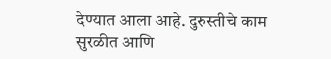देण्यात आला आहे. दुरुस्तीचे काम सुरळीत आणि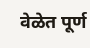वेळेत पूर्ण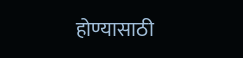होण्यासाठी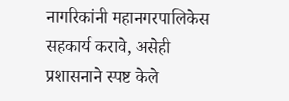नागरिकांनी महानगरपालिकेस सहकार्य करावे, असेही प्रशासनाने स्पष्ट केले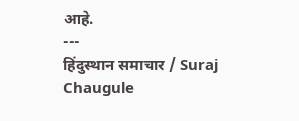आहे.
---
हिंदुस्थान समाचार / Suraj Chaugule